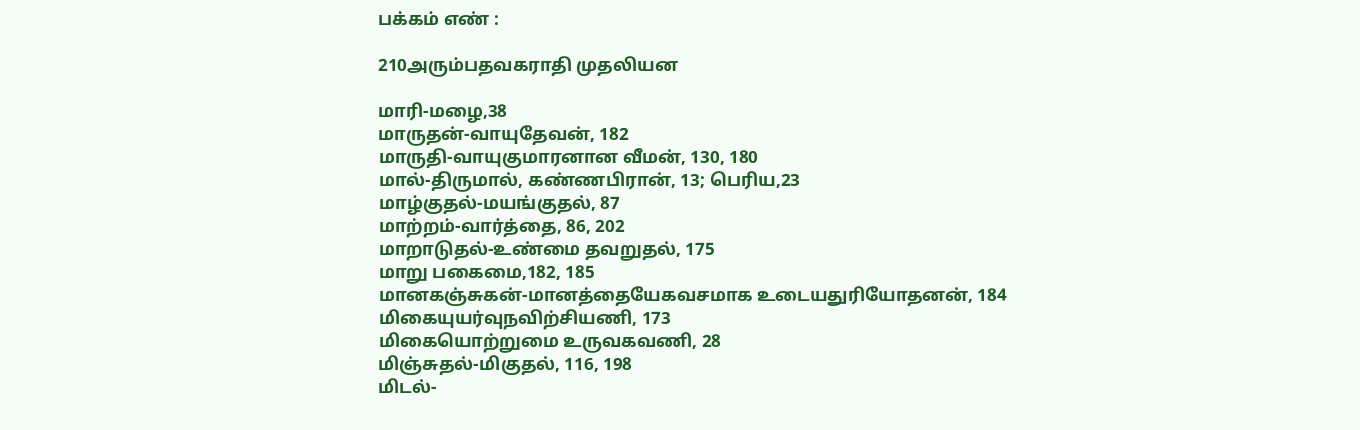பக்கம் எண் :

210அரும்பதவகராதி முதலியன

மாரி-மழை,38
மாருதன்-வாயுதேவன், 182
மாருதி-வாயுகுமாரனான வீமன், 130, 180
மால்-திருமால், கண்ணபிரான், 13; பெரிய,23
மாழ்குதல்-மயங்குதல், 87
மாற்றம்-வார்த்தை, 86, 202
மாறாடுதல்-உண்மை தவறுதல், 175
மாறு பகைமை,182, 185
மானகஞ்சுகன்-மானத்தையேகவசமாக உடையதுரியோதனன், 184
மிகையுயர்வுநவிற்சியணி, 173
மிகையொற்றுமை உருவகவணி, 28
மிஞ்சுதல்-மிகுதல், 116, 198
மிடல்-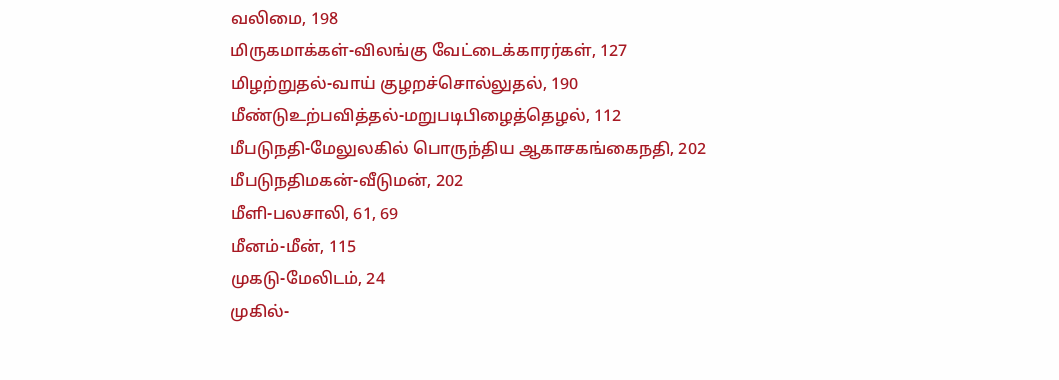வலிமை, 198
மிருகமாக்கள்-விலங்கு வேட்டைக்காரர்கள், 127
மிழற்றுதல்-வாய் குழறச்சொல்லுதல், 190
மீண்டுஉற்பவித்தல்-மறுபடிபிழைத்தெழல், 112
மீபடுநதி-மேலுலகில் பொருந்திய ஆகாசகங்கைநதி, 202
மீபடுநதிமகன்-வீடுமன், 202
மீளி-பலசாலி, 61, 69
மீனம்-மீன், 115
முகடு-மேலிடம், 24
முகில்-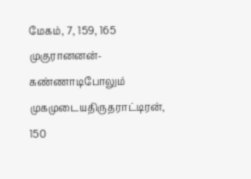மேகம், 7, 159, 165
முகுரானனன்-கண்ணாடிபோலும் முகமுடையதிருதராட்டிரன், 150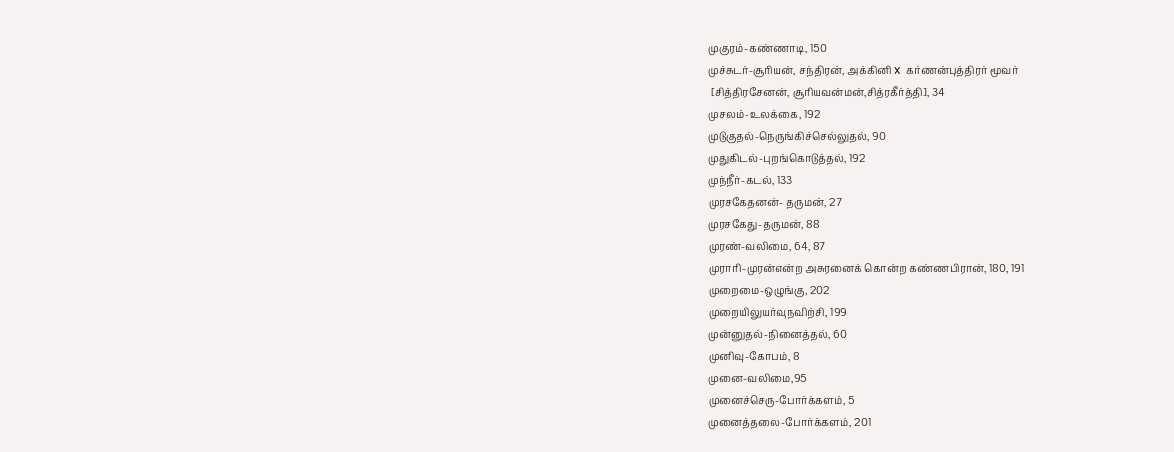முகுரம்-கண்ணாடி, 150
முச்சுடர்-சூரியன், சந்திரன், அக்கினி x  கர்ணன்புத்திரர் மூவர்
 [சித்திரசேனன், சூரியவன்மன்,சித்ரகீர்த்தி], 34
முசலம்-உலக்கை, 192
முடுகுதல்-நெருங்கிச்செல்லுதல், 90
முதுகிடல்-புறங்கொடுத்தல், 192
முந்நீர்-கடல், 133
முரசகேதனன்- தருமன், 27
முரசகேது-தருமன், 88
முரண்-வலிமை, 64, 87
முராரி-முரன்என்ற அசுரனைக் கொன்ற கண்ணபிரான், 180, 191
முறைமை-ஒழுங்கு, 202
முறையிலுயர்வுநவிற்சி, 199
முன்னுதல்-நினைத்தல், 60
முனிவு-கோபம், 8
முனை-வலிமை,95
முனைச்செரு-போர்க்களம், 5
முனைத்தலை-போர்க்களம், 201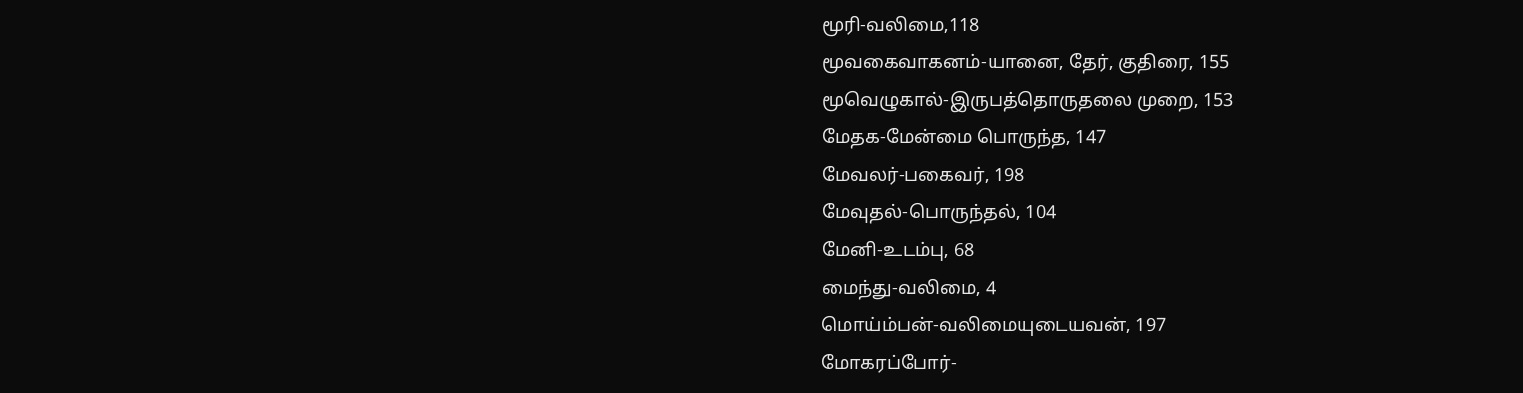மூரி-வலிமை,118
மூவகைவாகனம்-யானை, தேர், குதிரை, 155
மூவெழுகால்-இருபத்தொருதலை முறை, 153
மேதக-மேன்மை பொருந்த, 147
மேவலர்-பகைவர், 198
மேவுதல்-பொருந்தல், 104
மேனி-உடம்பு, 68
மைந்து-வலிமை, 4
மொய்ம்பன்-வலிமையுடையவன், 197
மோகரப்போர்-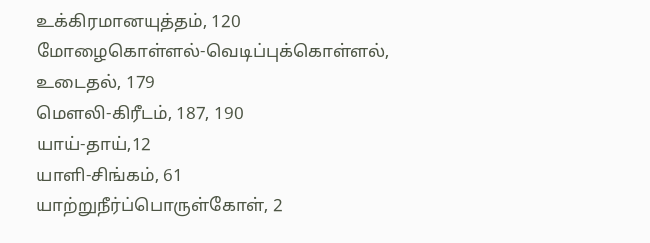உக்கிரமானயுத்தம், 120
மோழைகொள்ளல்-வெடிப்புக்கொள்ளல், உடைதல், 179
மௌலி-கிரீடம், 187, 190
யாய்-தாய்,12
யாளி-சிங்கம், 61
யாற்றுநீர்ப்பொருள்கோள், 2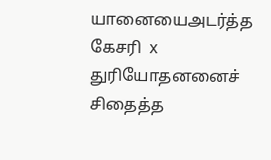யானையைஅடர்த்த கேசரி  x துரியோதனனைச் சிதைத்த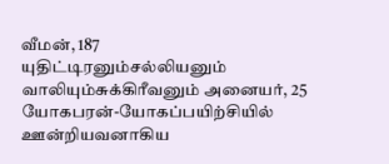வீமன், 187
யுதிட்டிரனும்சல்லியனும் வாலியும்சுக்கிரீவனும் அனையர், 25
யோகபரன்-யோகப்பயிற்சியில் ஊன்றியவனாகிய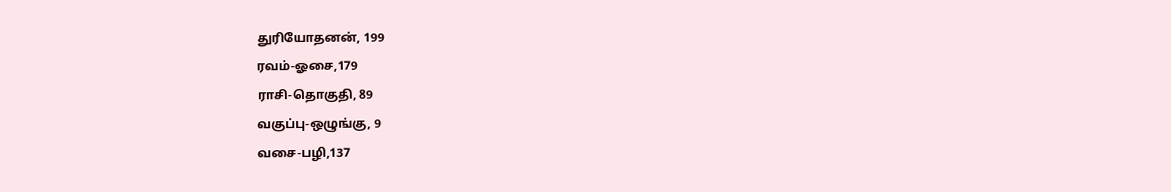துரியோதனன், 199
ரவம்-ஓசை,179
ராசி-தொகுதி, 89
வகுப்பு-ஒழுங்கு, 9
வசை-பழி,137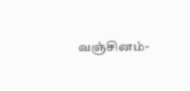வஞ்சினம்-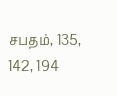சபதம், 135, 142, 194